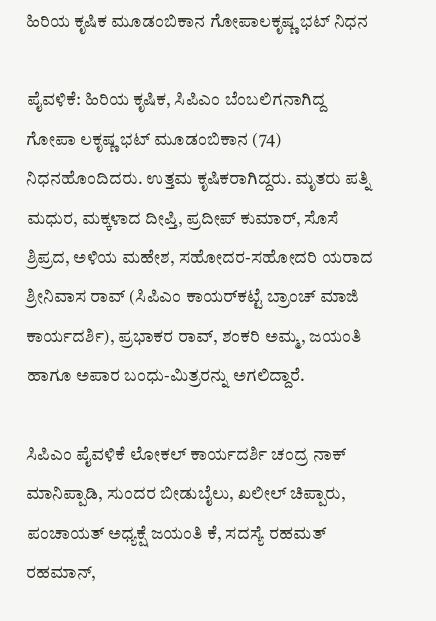ಹಿರಿಯ ಕೃಷಿಕ ಮೂಡಂಬಿಕಾನ ಗೋಪಾಲಕೃಷ್ಣ ಭಟ್ ನಿಧನ

ಪೈವಳಿಕೆ: ಹಿರಿಯ ಕೃಷಿಕ, ಸಿಪಿಎಂ ಬೆಂಬಲಿಗನಾಗಿದ್ದ ಗೋಪಾ ಲಕೃಷ್ಣ ಭಟ್ ಮೂಡಂಬಿಕಾನ (74) ನಿಧನಹೊಂದಿದರು. ಉತ್ತಮ ಕೃಷಿಕರಾಗಿದ್ದರು. ಮೃತರು ಪತ್ನಿ ಮಧುರ, ಮಕ್ಕಳಾದ ದೀಪ್ತಿ, ಪ್ರದೀಪ್ ಕುಮಾರ್, ಸೊಸೆ ಶ್ರಿಪ್ರದ, ಅಳಿಯ ಮಹೇಶ, ಸಹೋದರ-ಸಹೋದರಿ ಯರಾದ ಶ್ರೀನಿವಾಸ ರಾವ್ (ಸಿಪಿಎಂ ಕಾಯರ್‌ಕಟ್ಟೆ ಬ್ರಾಂಚ್ ಮಾಜಿ ಕಾರ್ಯದರ್ಶಿ), ಪ್ರಭಾಕರ ರಾವ್, ಶಂಕರಿ ಅಮ್ಮ, ಜಯಂತಿ ಹಾಗೂ ಅಪಾರ ಬಂಧು-ಮಿತ್ರರನ್ನು ಅಗಲಿದ್ದಾರೆ.

ಸಿಪಿಎಂ ಪೈವಳಿಕೆ ಲೋಕಲ್ ಕಾರ್ಯದರ್ಶಿ ಚಂದ್ರ ನಾಕ್ ಮಾನಿಪ್ಪಾಡಿ, ಸುಂದರ ಬೀಡುಬೈಲು, ಖಲೀಲ್ ಚಿಪ್ಪಾರು, ಪಂಚಾಯತ್ ಅಧ್ಯಕ್ಷೆ ಜಯಂತಿ ಕೆ, ಸದಸ್ಯೆ ರಹಮತ್ ರಹಮಾನ್,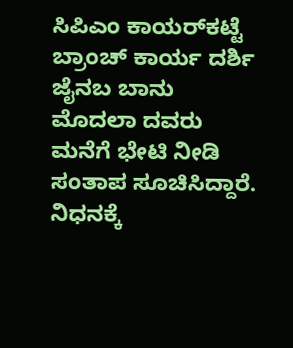ಸಿಪಿಎಂ ಕಾಯರ್‌ಕಟ್ಟೆ ಬ್ರಾಂಚ್ ಕಾರ್ಯ ದರ್ಶಿ ಜೈನಬ ಬಾನು ಮೊದಲಾ ದವರು ಮನೆಗೆ ಭೇಟಿ ನೀಡಿ ಸಂತಾಪ ಸೂಚಿಸಿದ್ದಾರೆ. ನಿಧನಕ್ಕೆ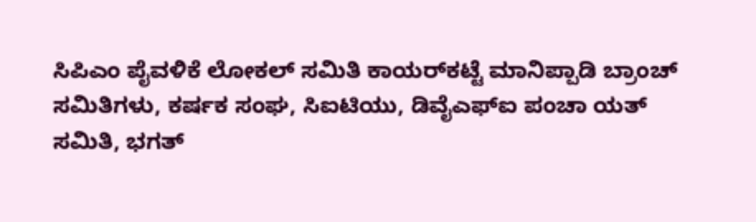ಸಿಪಿಎಂ ಪೈವಳಿಕೆ ಲೋಕಲ್ ಸಮಿತಿ ಕಾಯರ್‌ಕಟ್ಟೆ ಮಾನಿಪ್ಪಾಡಿ ಬ್ರಾಂಚ್ ಸಮಿತಿಗಳು, ಕರ್ಷಕ ಸಂಘ, ಸಿಐಟಿಯು, ಡಿವೈಎಫ್‌ಐ ಪಂಚಾ ಯತ್ ಸಮಿತಿ, ಭಗತ್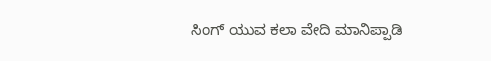ಸಿಂಗ್ ಯುವ ಕಲಾ ವೇದಿ ಮಾನಿಪ್ಪಾಡಿ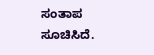ಸಂತಾಪ ಸೂಚಿಸಿದೆ.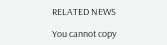RELATED NEWS

You cannot copy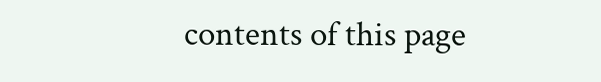contents of this page